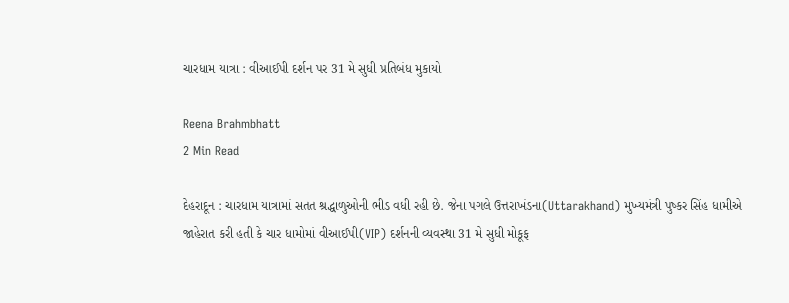ચારધામ યાત્રા : વીઆઈપી દર્શન પર 31 મે સુધી પ્રતિબંધ મુકાયો

Reena Brahmbhatt
2 Min Read

દેહરાદૂન : ચારધામ યાત્રામાં સતત શ્રદ્ધાળુઓની ભીડ વધી રહી છે. જેના પગલે ઉત્તરાખંડના(Uttarakhand) મુખ્યમંત્રી પુષ્કર સિંહ ધામીએ જાહેરાત કરી હતી કે ચાર ધામોમાં વીઆઈપી(VIP) દર્શનની વ્યવસ્થા 31 મે સુધી મોકૂફ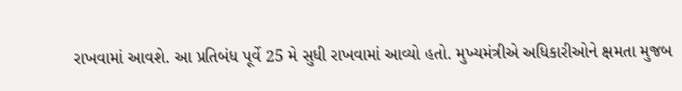રાખવામાં આવશે. આ પ્રતિબંધ પૂર્વે 25 મે સુધી રાખવામાં આવ્યો હતો. મુખ્યમંત્રીએ અધિકારીઓને ક્ષમતા મુજબ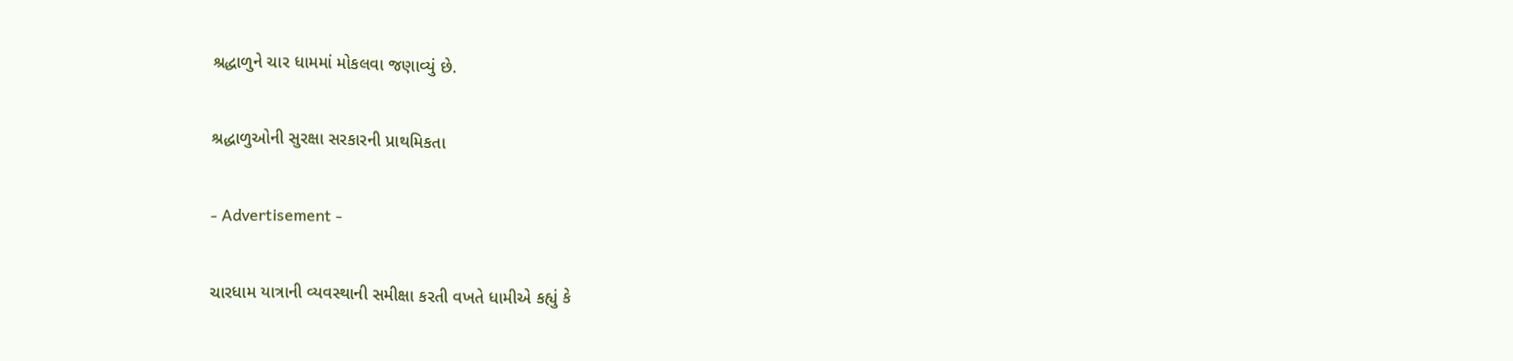શ્રદ્ધાળુને ચાર ધામમાં મોકલવા જણાવ્યું છે.

શ્રદ્ધાળુઓની સુરક્ષા સરકારની પ્રાથમિકતા

- Advertisement -

ચારધામ યાત્રાની વ્યવસ્થાની સમીક્ષા કરતી વખતે ધામીએ કહ્યું કે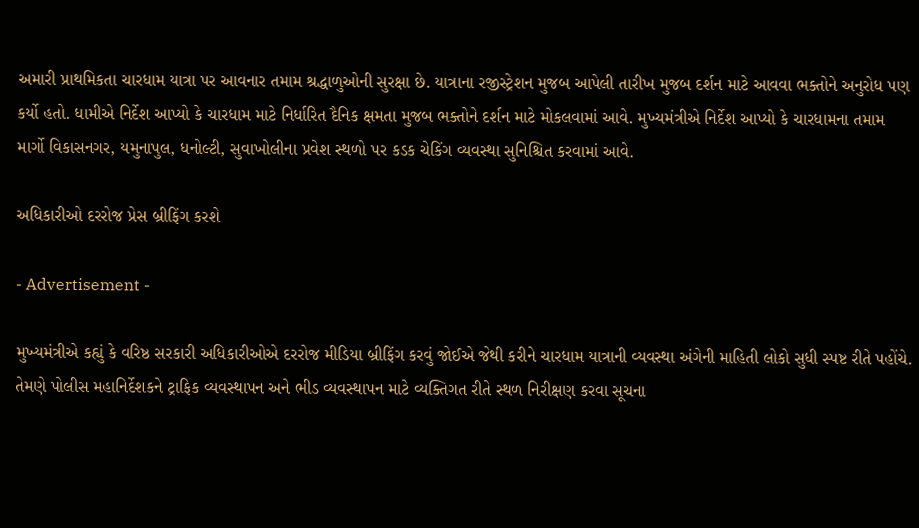અમારી પ્રાથમિકતા ચારધામ યાત્રા પર આવનાર તમામ શ્રદ્ધાળુઓની સુરક્ષા છે. યાત્રાના રજીસ્ટ્રેશન મુજબ આપેલી તારીખ મુજબ દર્શન માટે આવવા ભક્તોને અનુરોધ પણ કર્યો હતો. ધામીએ નિર્દેશ આપ્યો કે ચારધામ માટે નિર્ધારિત દૈનિક ક્ષમતા મુજબ ભક્તોને દર્શન માટે મોકલવામાં આવે. મુખ્યમંત્રીએ નિર્દેશ આપ્યો કે ચારધામના તમામ માર્ગો વિકાસનગર, યમુનાપુલ, ધનોલ્ટી, સુવાખોલીના પ્રવેશ સ્થળો પર કડક ચેકિંગ વ્યવસ્થા સુનિશ્ચિત કરવામાં આવે.

અધિકારીઓ દરરોજ પ્રેસ બ્રીફિંગ કરશે

- Advertisement -

મુખ્યમંત્રીએ કહ્યું કે વરિષ્ઠ સરકારી અધિકારીઓએ દરરોજ મીડિયા બ્રીફિંગ કરવું જોઈએ જેથી કરીને ચારધામ યાત્રાની વ્યવસ્થા અંગેની માહિતી લોકો સુધી સ્પષ્ટ રીતે પહોંચે. તેમણે પોલીસ મહાનિર્દેશકને ટ્રાફિક વ્યવસ્થાપન અને ભીડ વ્યવસ્થાપન માટે વ્યક્તિગત રીતે સ્થળ નિરીક્ષણ કરવા સૂચના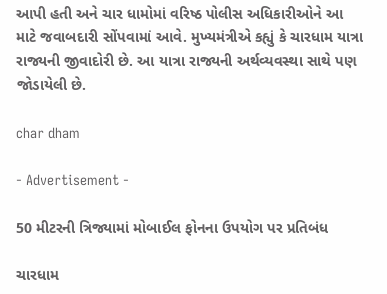આપી હતી અને ચાર ધામોમાં વરિષ્ઠ પોલીસ અધિકારીઓને આ માટે જવાબદારી સોંપવામાં આવે. મુખ્યમંત્રીએ કહ્યું કે ચારધામ યાત્રા રાજ્યની જીવાદોરી છે. આ યાત્રા રાજ્યની અર્થવ્યવસ્થા સાથે પણ જોડાયેલી છે.

char dham

- Advertisement -

50 મીટરની ત્રિજ્યામાં મોબાઈલ ફોનના ઉપયોગ પર પ્રતિબંધ

ચારધામ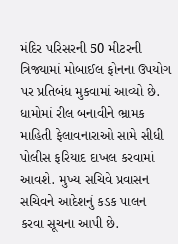મંદિર પરિસરની 50 મીટરની ત્રિજ્યામાં મોબાઈલ ફોનના ઉપયોગ પર પ્રતિબંધ મુકવામાં આવ્યો છે. ધામોમાં રીલ બનાવીને ભ્રામક માહિતી ફેલાવનારાઓ સામે સીધી પોલીસ ફરિયાદ દાખલ કરવામાં આવશે. મુખ્ય સચિવે પ્રવાસન સચિવને આદેશનું કડક પાલન કરવા સૂચના આપી છે.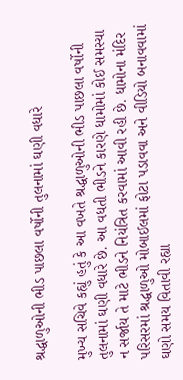શ્રદ્ધાળુઓની ભીડ પાછલા વર્ષોની તુલનામાં ઘણી વધારે

મુખ્ય સચિવે કહ્યું હતું કે આ વખતે શ્રદ્ધાળુઓની ભીડ પાછલા વર્ષોની તુલનામાં ઘણી વધારે છે. આ વધતી ભીડને કારણે ધામોમાં કોઈ સમસ્યા ન સર્જાય તે માટે ભીડને નિયંત્રિત કરવામાં આવી રહી છે. ધામોના મંદિર પરિસરમાં શ્રદ્ધાળુઓ મોબાઈલમાં ફોટા પડાવવા અને વીડિયો બનાવવામાં ઘણો સમય વિતાવી રહ્યા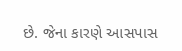છે. જેના કારણે આસપાસ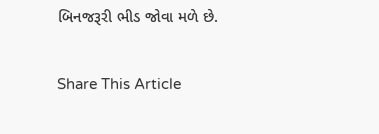બિનજરૂરી ભીડ જોવા મળે છે.

Share This Article